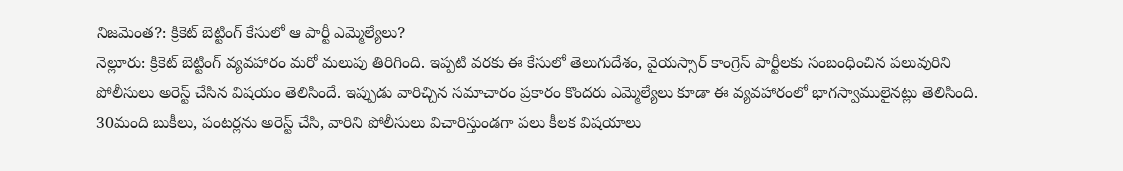నిజమెంత?: క్రికెట్ బెట్టింగ్ కేసులో ఆ పార్టీ ఎమ్మెల్యేలు?
నెల్లూరు: క్రికెట్ బెట్టింగ్ వ్యవహారం మరో మలుపు తిరిగింది. ఇప్పటి వరకు ఈ కేసులో తెలుగుదేశం, వైయస్సార్ కాంగ్రెస్ పార్టీలకు సంబంధించిన పలువురిని పోలీసులు అరెస్ట్ చేసిన విషయం తెలిసిందే. ఇప్పుడు వారిచ్చిన సమాచారం ప్రకారం కొందరు ఎమ్మెల్యేలు కూడా ఈ వ్యవహారంలో భాగస్వాములైనట్లు తెలిసింది.
30మంది బుకీలు, పంటర్లను అరెస్ట్ చేసి, వారిని పోలీసులు విచారిస్తుండగా పలు కీలక విషయాలు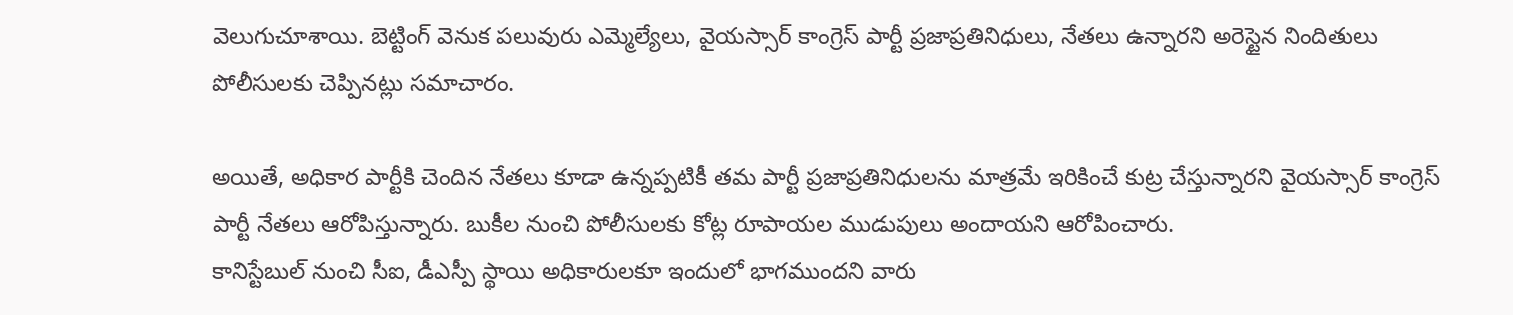వెలుగుచూశాయి. బెట్టింగ్ వెనుక పలువురు ఎమ్మెల్యేలు, వైయస్సార్ కాంగ్రెస్ పార్టీ ప్రజాప్రతినిధులు, నేతలు ఉన్నారని అరెస్టైన నిందితులు పోలీసులకు చెప్పినట్లు సమాచారం.

అయితే, అధికార పార్టీకి చెందిన నేతలు కూడా ఉన్నప్పటికీ తమ పార్టీ ప్రజాప్రతినిధులను మాత్రమే ఇరికించే కుట్ర చేస్తున్నారని వైయస్సార్ కాంగ్రెస్ పార్టీ నేతలు ఆరోపిస్తున్నారు. బుకీల నుంచి పోలీసులకు కోట్ల రూపాయల ముడుపులు అందాయని ఆరోపించారు.
కానిస్టేబుల్ నుంచి సీఐ, డీఎస్పీ స్థాయి అధికారులకూ ఇందులో భాగముందని వారు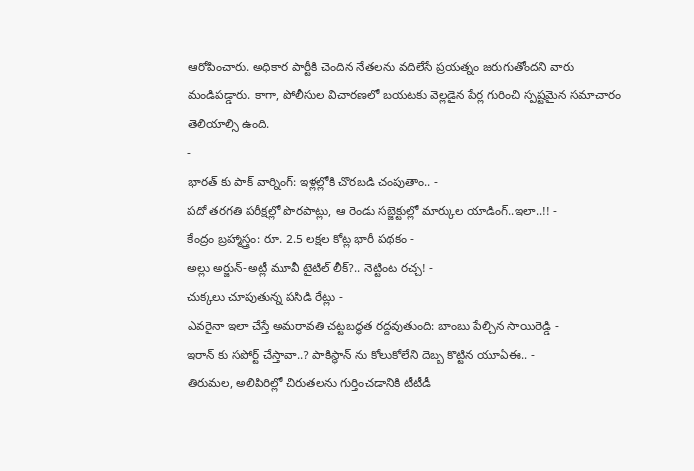ఆరోపించారు. అధికార పార్టీకి చెందిన నేతలను వదిలేసే ప్రయత్నం జరుగుతోందని వారు మండిపడ్డారు. కాగా, పోలీసుల విచారణలో బయటకు వెల్లడైన పేర్ల గురించి స్పష్టమైన సమాచారం తెలియాల్సి ఉంది.
-
భారత్ కు పాక్ వార్నింగ్: ఇళ్లల్లోకి చొరబడి చంపుతాం.. -
పదో తరగతి పరీక్షల్లో పొరపాట్లు, ఆ రెండు సబ్జెక్టుల్లో మార్కుల యాడింగ్..ఇలా..!! -
కేంద్రం బ్రహ్మాస్త్రం: రూ. 2.5 లక్షల కోట్ల భారీ పథకం -
అల్లు అర్జున్-అట్లీ మూవీ టైటిల్ లీక్?.. నెట్టింట రచ్చ! -
చుక్కలు చూపుతున్న పసిడి రేట్లు -
ఎవరైనా ఇలా చేస్తే అమరావతి చట్టబద్ధత రద్దవుతుంది: బాంబు పేల్చిన సాయిరెడ్డి -
ఇరాన్ కు సపోర్ట్ చేస్తావా..? పాకిస్థాన్ ను కోలుకోలేని దెబ్బ కొట్టిన యూఏఈ.. -
తిరుమల, అలిపిరిల్లో చిరుతలను గుర్తించడానికి టీటీడీ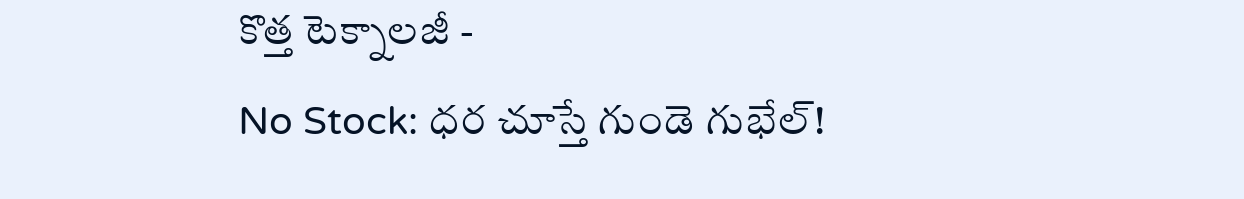కొత్త టెక్నాలజీ -
No Stock: ధర చూస్తే గుండె గుభేల్!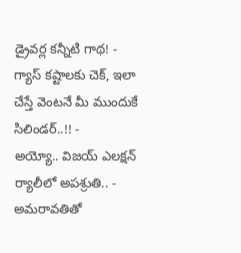డ్రైవర్ల కన్నీటి గాథ! -
గ్యాస్ కష్టాలకు చెక్, ఇలా చేస్తే వెంటనే మీ ముందుకే సిలిండర్..!! -
అయ్యో.. విజయ్ ఎలక్షన్ ర్యాలీలో అపశ్రుతి.. -
అమరావతితో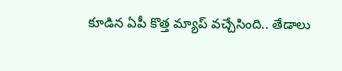కూడిన ఏపీ కొత్త మ్యాప్ వచ్చేసింది.. తేడాలు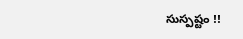సుస్పష్టం !!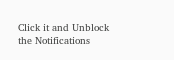Click it and Unblock the Notifications